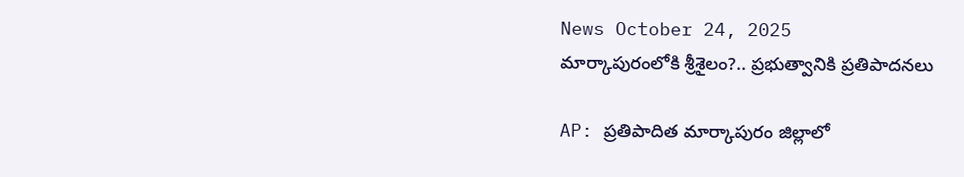News October 24, 2025
మార్కాపురంలోకి శ్రీశైలం?.. ప్రభుత్వానికి ప్రతిపాదనలు

AP: ప్రతిపాదిత మార్కాపురం జిల్లాలో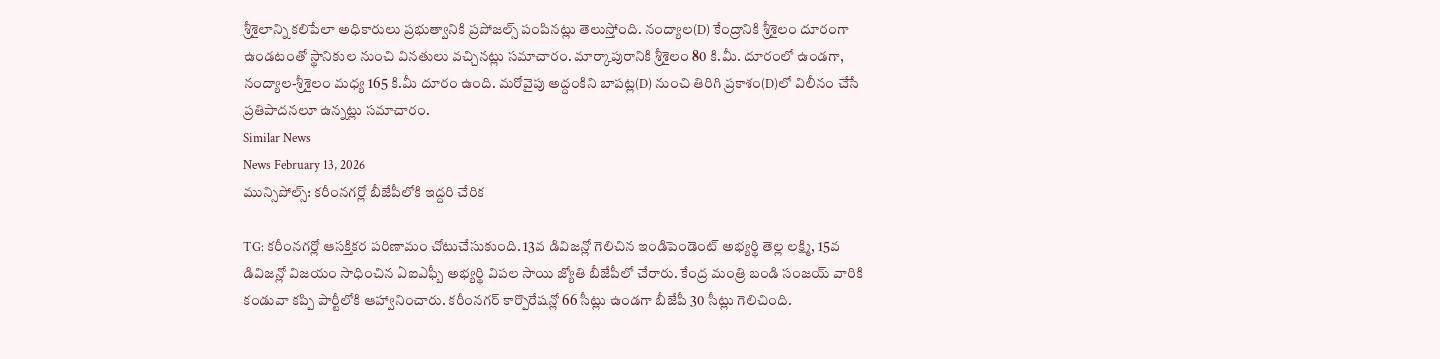శ్రీశైలాన్ని కలిపేలా అధికారులు ప్రభుత్వానికి ప్రపోజల్స్ పంపినట్లు తెలుస్తోంది. నంద్యాల(D) కేంద్రానికి శ్రీశైలం దూరంగా ఉండటంతో స్థానికుల నుంచి వినతులు వచ్చినట్లు సమాచారం. మార్కాపురానికి శ్రీశైలం 80 కి.మీ. దూరంలో ఉండగా, నంద్యాల-శ్రీశైలం మధ్య 165 కి.మీ దూరం ఉంది. మరోవైపు అద్దంకిని బాపట్ల(D) నుంచి తిరిగి ప్రకాశం(D)లో విలీనం చేసే ప్రతిపాదనలూ ఉన్నట్లు సమాచారం.
Similar News
News February 13, 2026
మున్సిపోల్స్: కరీంనగర్లో బీజేపీలోకి ఇద్దరి చేరిక

TG: కరీంనగర్లో ఆసక్తికర పరిణామం చోటుచేసుకుంది. 13వ డివిజన్లో గెలిచిన ఇండిపెండెంట్ అభ్యర్థి తెల్ల లక్ష్మి, 15వ డివిజన్లో విజయం సాధించిన ఏఐఎఫ్బీ అభ్యర్థి విపల సాయి జ్యోతి బీజేపీలో చేరారు. కేంద్ర మంత్రి బండి సంజయ్ వారికి కండువా కప్పి పార్టీలోకి ఆహ్వానించారు. కరీంనగర్ కార్పొరేషన్లో 66 సీట్లు ఉండగా బీజేపీ 30 సీట్లు గెలిచింది.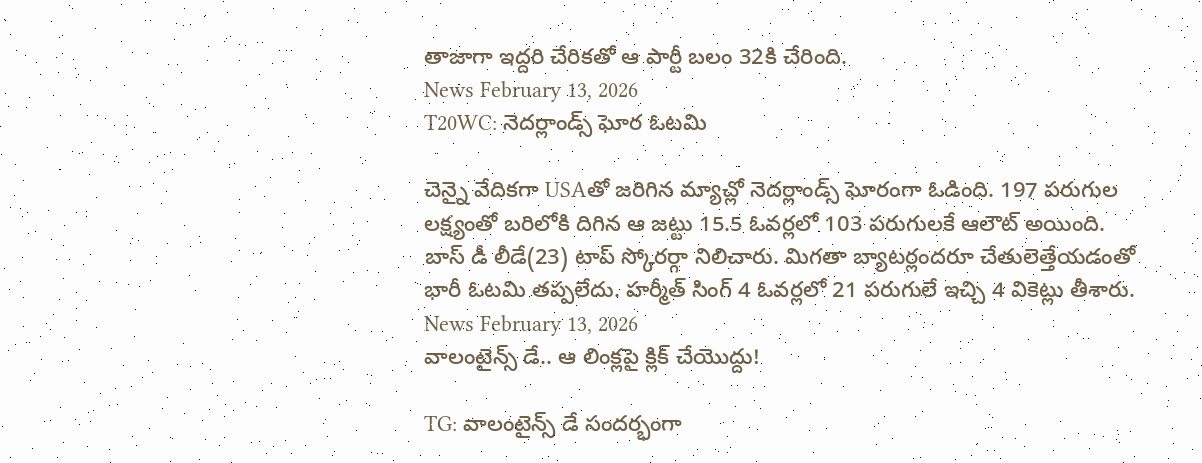తాజాగా ఇద్దరి చేరికతో ఆ పార్టీ బలం 32కి చేరింది.
News February 13, 2026
T20WC: నెదర్లాండ్స్ ఘోర ఓటమి

చెన్నై వేదికగా USAతో జరిగిన మ్యాచ్లో నెదర్లాండ్స్ ఘోరంగా ఓడింది. 197 పరుగుల లక్ష్యంతో బరిలోకి దిగిన ఆ జట్టు 15.5 ఓవర్లలో 103 పరుగులకే ఆలౌట్ అయింది. బాస్ డీ లీడే(23) టాప్ స్కోరర్గా నిలిచారు. మిగతా బ్యాటర్లందరూ చేతులెత్తేయడంతో భారీ ఓటమి తప్పలేదు. హర్మీత్ సింగ్ 4 ఓవర్లలో 21 పరుగులే ఇచ్చి 4 వికెట్లు తీశారు.
News February 13, 2026
వాలంటైన్స్ డే.. ఆ లింక్లపై క్లిక్ చేయొద్దు!

TG: వాలంటైన్స్ డే సందర్భంగా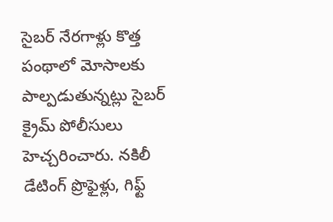సైబర్ నేరగాళ్లు కొత్త పంథాలో మోసాలకు పాల్పడుతున్నట్లు సైబర్ క్రైమ్ పోలీసులు హెచ్చరించారు. నకిలీ డేటింగ్ ప్రొఫైళ్లు, గిఫ్ట్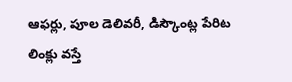ఆఫర్లు, పూల డెలివరీ, డిస్కౌంట్ల పేరిట లింక్లు వస్తే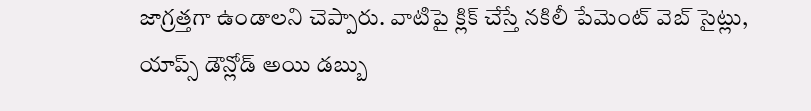జాగ్రత్తగా ఉండాలని చెప్పారు. వాటిపై క్లిక్ చేస్తే నకిలీ పేమెంట్ వెబ్ సైట్లు, యాప్స్ డౌన్లోడ్ అయి డబ్బు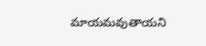మాయమవుతాయని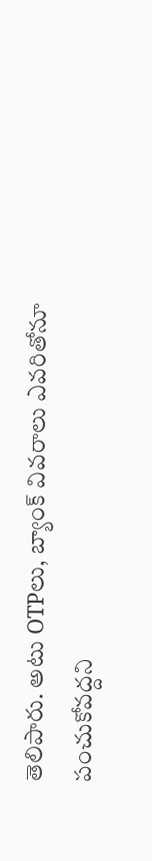తెలిపారు. అటు OTPలు, బ్యాంక్ వివరాలు ఎవరితోనూ పంచుకోవద్దని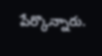పేర్కొన్నారు.